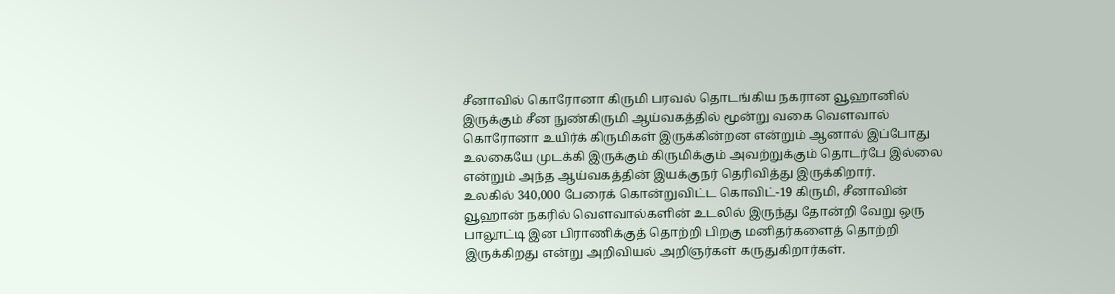சீனாவில் கொரோனா கிருமி பரவல் தொடங்கிய நகரான வூஹானில் இருக்கும் சீன நுண்கிருமி ஆய்வகத்தில் மூன்று வகை வௌவால் கொரோனா உயிர்க் கிருமிகள் இருக்கின்றன என்றும் ஆனால் இப்போது உலகையே முடக்கி இருக்கும் கிருமிக்கும் அவற்றுக்கும் தொடர்பே இல்லை என்றும் அந்த ஆய்வகத்தின் இயக்குநர் தெரிவித்து இருக்கிறார்.
உலகில் 340,000 பேரைக் கொன்றுவிட்ட கொவிட்-19 கிருமி, சீனாவின் வூஹான் நகரில் வௌவால்களின் உடலில் இருந்து தோன்றி வேறு ஒரு பாலூட்டி இன பிராணிக்குத் தொற்றி பிறகு மனிதர்களைத் தொற்றி இருக்கிறது என்று அறிவியல் அறிஞர்கள் கருதுகிறார்கள்.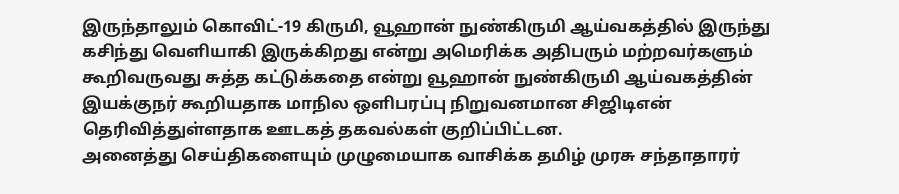இருந்தாலும் கொவிட்-19 கிருமி, வூஹான் நுண்கிருமி ஆய்வகத்தில் இருந்து கசிந்து வெளியாகி இருக்கிறது என்று அமெரிக்க அதிபரும் மற்றவர்களும் கூறிவருவது சுத்த கட்டுக்கதை என்று வூஹான் நுண்கிருமி ஆய்வகத்தின் இயக்குநர் கூறியதாக மாநில ஒளிபரப்பு நிறுவனமான சிஜிடிஎன் தெரிவித்துள்ளதாக ஊடகத் தகவல்கள் குறிப்பிட்டன.
அனைத்து செய்திகளையும் முழுமையாக வாசிக்க தமிழ் முரசு சந்தாதாரர்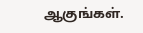ஆகுங்கள்.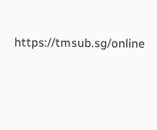https://tmsub.sg/online